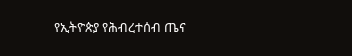የኢትዮጵያ የሕብረተሰብ ጤና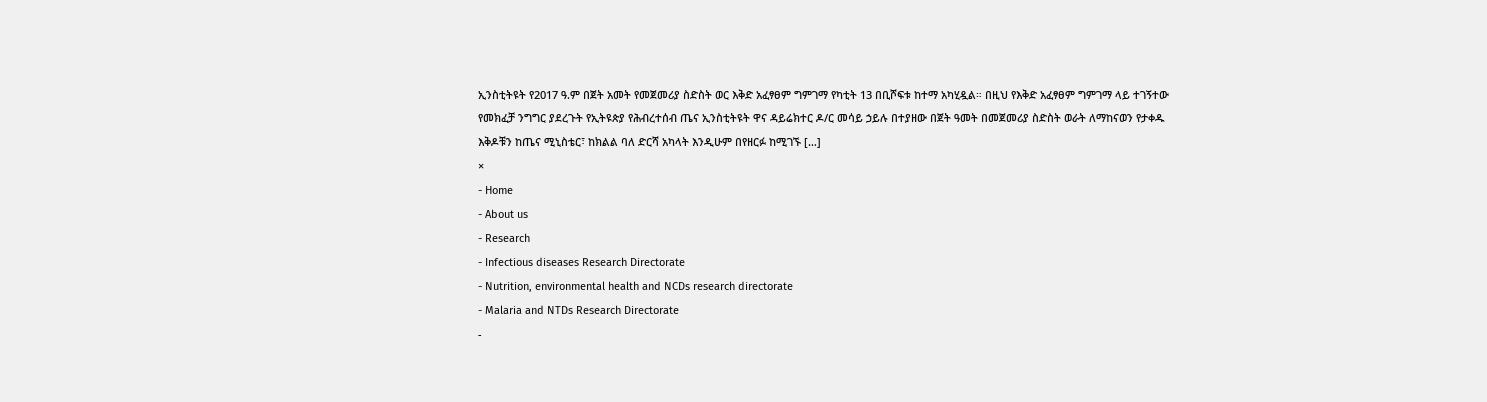ኢንስቲትዩት የ2017 ዓ.ም በጀት አመት የመጀመሪያ ስድስት ወር እቅድ አፈፃፀም ግምገማ የካቲት 13 በቢሾፍቱ ከተማ አካሂዷል። በዚህ የእቅድ አፈፃፀም ግምገማ ላይ ተገኝተው የመክፈቻ ንግግር ያደረጉት የኢትዩጵያ የሕብረተሰብ ጤና ኢንስቲትዩት ዋና ዳይሬክተር ዶ/ር መሳይ ኃይሉ በተያዘው በጀት ዓመት በመጀመሪያ ስድስት ወራት ለማከናወን የታቀዱ እቅዶቹን ከጤና ሚኒስቴር፣ ከክልል ባለ ድርሻ አካላት እንዲሁም በየዘርፉ ከሚገኙ […]
×
- Home
- About us
- Research
- Infectious diseases Research Directorate
- Nutrition, environmental health and NCDs research directorate
- Malaria and NTDs Research Directorate
-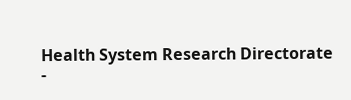Health System Research Directorate
-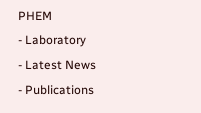PHEM
- Laboratory
- Latest News
- Publications